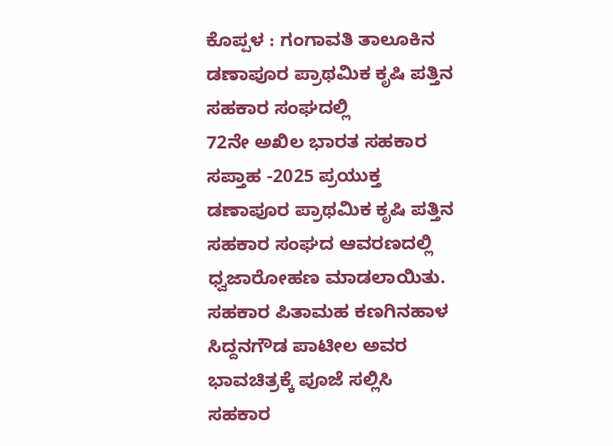ಕೊಪ್ಪಳ : ಗಂಗಾವತಿ ತಾಲೂಕಿನ ಡಣಾಪೂರ ಪ್ರಾಥಮಿಕ ಕೃಷಿ ಪತ್ತಿನ ಸಹಕಾರ ಸಂಘದಲ್ಲಿ
72ನೇ ಅಖಿಲ ಭಾರತ ಸಹಕಾರ ಸಪ್ತಾಹ -2025 ಪ್ರಯುಕ್ತ ಡಣಾಪೂರ ಪ್ರಾಥಮಿಕ ಕೃಷಿ ಪತ್ತಿನ ಸಹಕಾರ ಸಂಘದ ಆವರಣದಲ್ಲಿ ಧ್ವಜಾರೋಹಣ ಮಾಡಲಾಯಿತು.
ಸಹಕಾರ ಪಿತಾಮಹ ಕಣಗಿನಹಾಳ ಸಿದ್ದನಗೌಡ ಪಾಟೀಲ ಅವರ ಭಾವಚಿತ್ರಕ್ಕೆ ಪೂಜೆ ಸಲ್ಲಿಸಿ ಸಹಕಾರ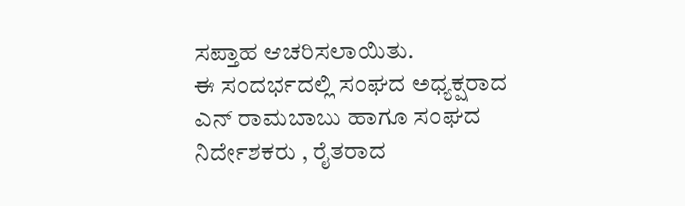ಸಪ್ತಾಹ ಆಚರಿಸಲಾಯಿತು.
ಈ ಸಂದರ್ಭದಲ್ಲಿ ಸಂಘದ ಅಧ್ಯಕ್ಷರಾದ ಎನ್ ರಾಮಬಾಬು ಹಾಗೂ ಸಂಘದ ನಿರ್ದೇಶಕರು , ರೈತರಾದ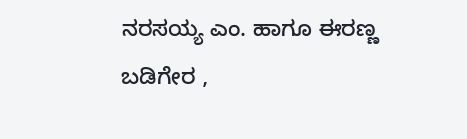ನರಸಯ್ಯ ಎಂ. ಹಾಗೂ ಈರಣ್ಣ ಬಡಿಗೇರ ,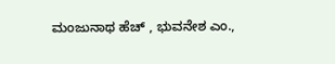ಮಂಜುನಾಥ ಹೆಚ್ , ಭುವನೇಶ ಎಂ.,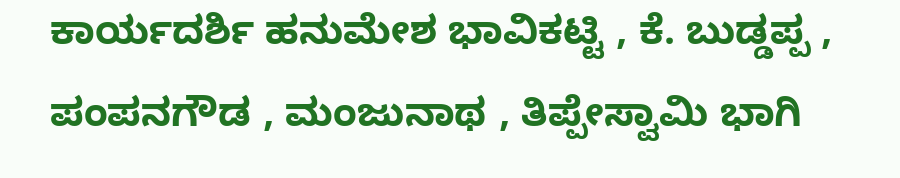ಕಾರ್ಯದರ್ಶಿ ಹನುಮೇಶ ಭಾವಿಕಟ್ಟಿ , ಕೆ. ಬುಡ್ಡಪ್ಪ , ಪಂಪನಗೌಡ , ಮಂಜುನಾಥ , ತಿಪ್ಪೇಸ್ವಾಮಿ ಭಾಗಿ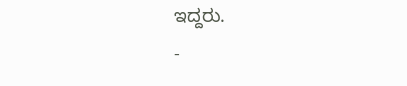ಇದ್ದರು.
-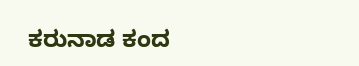ಕರುನಾಡ ಕಂದ